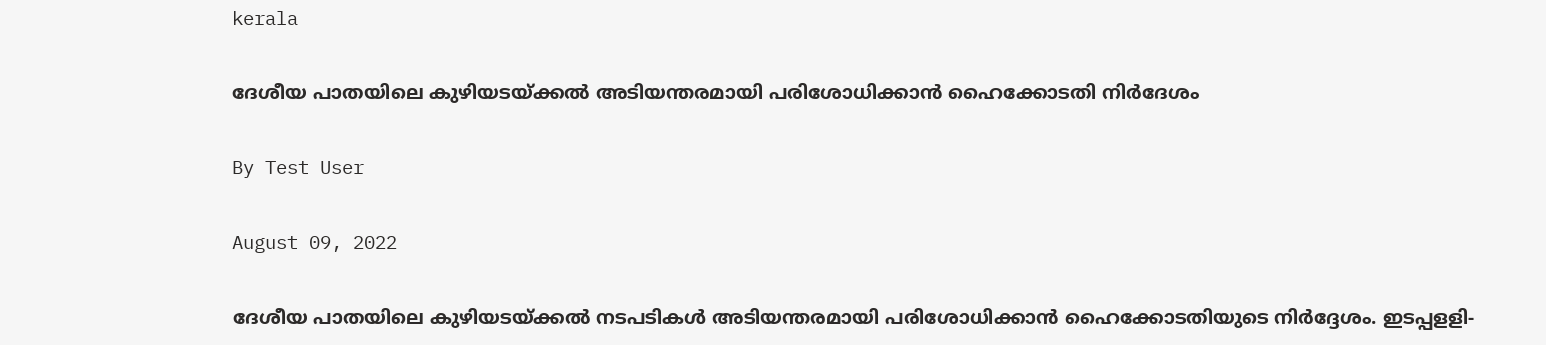kerala

ദേശീയ പാതയിലെ കുഴിയടയ്ക്കല്‍ അടിയന്തരമായി പരിശോധിക്കാന്‍ ഹൈക്കോടതി നിര്‍ദേശം

By Test User

August 09, 2022

ദേശീയ പാതയിലെ കുഴിയടയ്ക്കല്‍ നടപടികള്‍ അടിയന്തരമായി പരിശോധിക്കാന്‍ ഹൈക്കോടതിയുടെ നിര്‍ദ്ദേശം. ഇടപ്പളളി-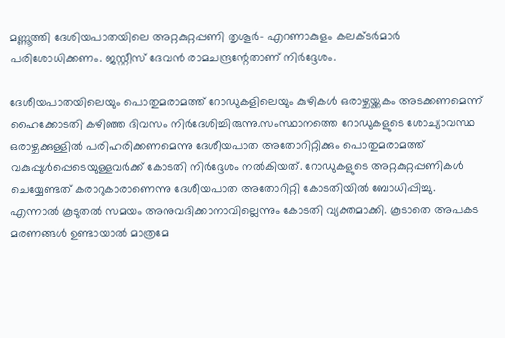മണ്ണൂത്തി ദേശിയപാതയിലെ അറ്റകുറ്റപ്പണി തൃശൂര്‍- എറണാകുളം കലക്ടര്‍മാര്‍ പരിശോധിക്കണം. ജസ്റ്റീസ് ദേവന്‍ രാമചന്ദ്രന്റേതാണ് നിര്‍ദ്ദേശം.

ദേശീയപാതയിലെയും പൊതുമരാമത്ത് റോഡുകളിലെയും കുഴികള്‍ ഒരാഴ്ചയ്ക്കകം അടക്കണമെന്ന് ഹൈക്കോടതി കഴിഞ്ഞ ദിവസം നിര്‍ദേശിച്ചിരുന്നു.സംസ്ഥാനത്തെ റോഡുകളുടെ ശോച്യാവസ്ഥ ഒരാഴ്ചക്കുള്ളില്‍ പരിഹരിക്കണമെന്നു ദേശീയപാത അതോറിറ്റിക്കും പൊതുമരാമത്ത് വകുപ്പുള്‍പ്പെടെയുള്ളവര്‍ക്ക് കോടതി നിര്‍ദ്ദേശം നല്‍കിയത്. റോഡുകളുടെ അറ്റകുറ്റപ്പണികള്‍ ചെയ്യേണ്ടത് കരാറുകാരാണെന്നു ദേശീയപാത അതോറിറ്റി കോടതിയില്‍ ബോധിപ്പിച്ചു. എന്നാല്‍ കൂടുതല്‍ സമയം അനുവദിക്കാനാവില്ലെന്നും കോടതി വ്യക്തമാക്കി. കൂടാതെ അപകട മരണങ്ങള്‍ ഉണ്ടായാല്‍ മാത്രമേ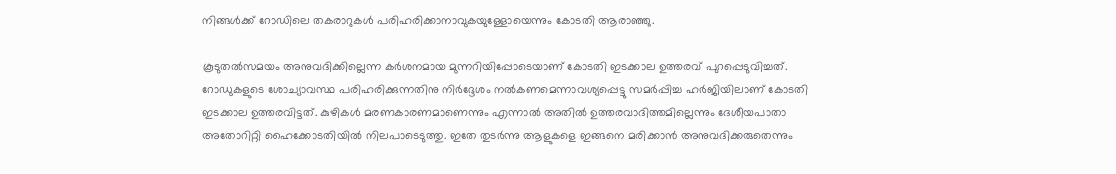നിങ്ങള്‍ക്ക് റോഡിലെ തകരാറുകള്‍ പരിഹരിക്കാനാവുകയുള്ളോയെന്നും കോടതി ആരാഞ്ഞു.

കൂടുതല്‍സമയം അനുവദിക്കില്ലെന്ന കര്‍ശനമായ മുന്നറിയിപ്പോടെയാണ് കോടതി ഇടക്കാല ഉത്തരവ് പുറപ്പെടുവിച്ചത്. റോഡുകളുടെ ശോച്യാവസ്ഥ പരിഹരിക്കുന്നതിനു നിര്‍ദ്ദേശം നല്‍കണമെന്നാവശ്യപ്പെട്ടു സമര്‍പ്പിച്ച ഹര്‍ജിയിലാണ് കോടതി ഇടക്കാല ഉത്തരവിട്ടത്. കുഴികള്‍ മരണകാരണമാണെന്നും എന്നാല്‍ അതില്‍ ഉത്തരവാദിത്തമില്ലെന്നും ദേശീയപാതാ അതോറിറ്റി ഹൈക്കോടതിയില്‍ നിലപാടെടുത്തു. ഇതേ തുടര്‍ന്നു ആളുകളെ ഇങ്ങനെ മരിക്കാന്‍ അനുവദിക്കരുതെന്നും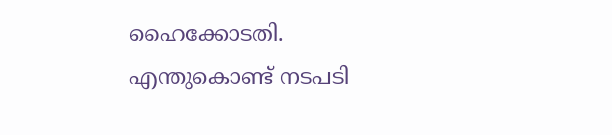ഹൈക്കോടതി. എന്തുകൊണ്ട് നടപടി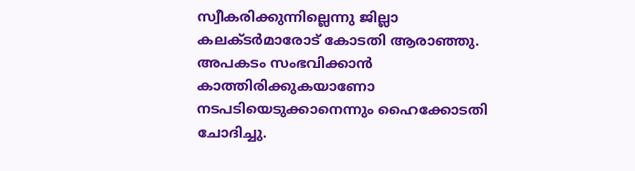സ്വീകരിക്കുന്നില്ലെന്നു ജില്ലാ കലക്ടര്‍മാരോട് കോടതി ആരാഞ്ഞു. അപകടം സംഭവിക്കാന്‍ കാത്തിരിക്കുകയാണോ നടപടിയെടുക്കാനെന്നും ഹൈക്കോടതി ചോദിച്ചു.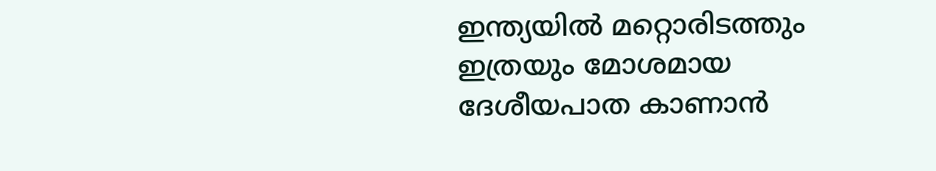ഇന്ത്യയില്‍ മറ്റൊരിടത്തും ഇത്രയും മോശമായ ദേശീയപാത കാണാന്‍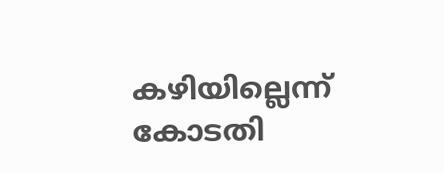കഴിയില്ലെന്ന് കോടതി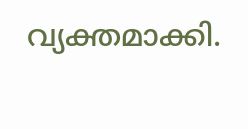വ്യക്തമാക്കി.